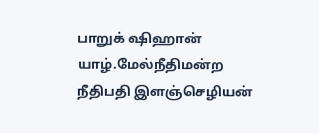பாறுக் ஷிஹான்
யாழ்.மேல்நீதிமன்ற நீதிபதி இளஞ்செழியன்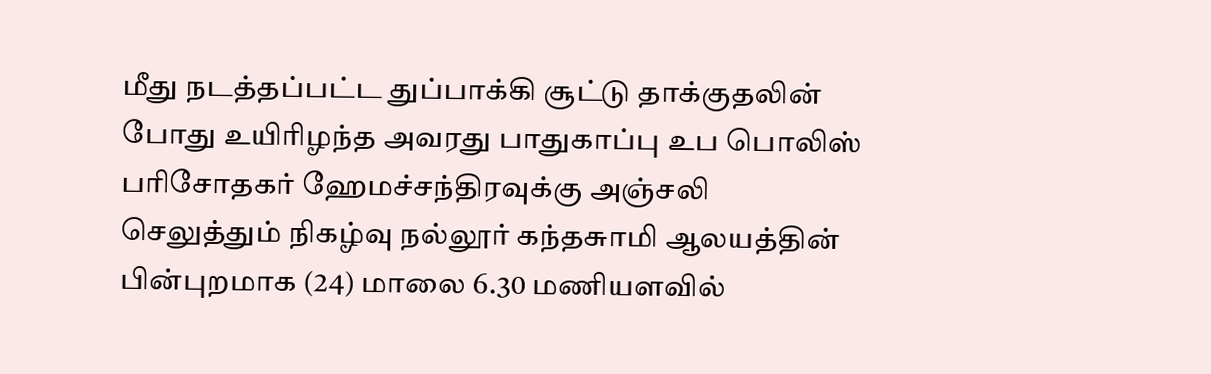மீது நடத்தப்பட்ட துப்பாக்கி சூட்டு தாக்குதலின் போது உயிரிழந்த அவரது பாதுகாப்பு உப பொலிஸ் பரிசோதகர் ஹேமச்சந்திரவுக்கு அஞ்சலி செலுத்தும் நிகழ்வு நல்லூர் கந்தசுாமி ஆலயத்தின் பின்புறமாக (24) மாலை 6.30 மணியளவில்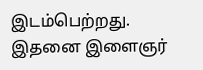இடம்பெற்றது.
இதனை இளைஞர்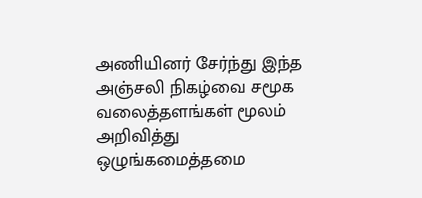அணியினர் சேர்ந்து இந்த அஞ்சலி நிகழ்வை சமூக வலைத்தளங்கள் மூலம் அறிவித்து ஒழுங்கமைத்தமை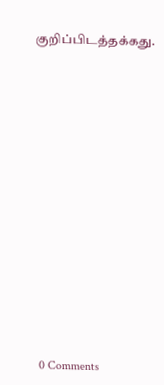குறிப்பிடத்தக்கது.


















0 Comments